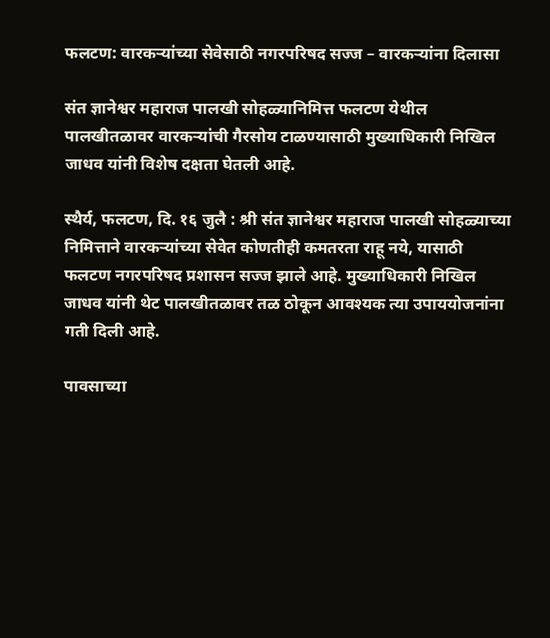फलटण: वारकऱ्यांच्या सेवेसाठी नगरपरिषद सज्ज – वारकऱ्यांना दिलासा

संत ज्ञानेश्वर महाराज पालखी सोहळ्यानिमित्त फलटण येथील पालखीतळावर वारकऱ्यांची गैरसोय टाळण्यासाठी मुख्याधिकारी निखिल जाधव यांनी विशेष दक्षता घेतली आहे.

स्थैर्य, फलटण, दि. १६ जुलै : श्री संत ज्ञानेश्वर महाराज पालखी सोहळ्याच्या निमित्ताने वारकऱ्यांच्या सेवेत कोणतीही कमतरता राहू नये, यासाठी फलटण नगरपरिषद प्रशासन सज्ज झाले आहे. मुख्याधिकारी निखिल जाधव यांनी थेट पालखीतळावर तळ ठोकून आवश्यक त्या उपाययोजनांना गती दिली आहे.

पावसाच्या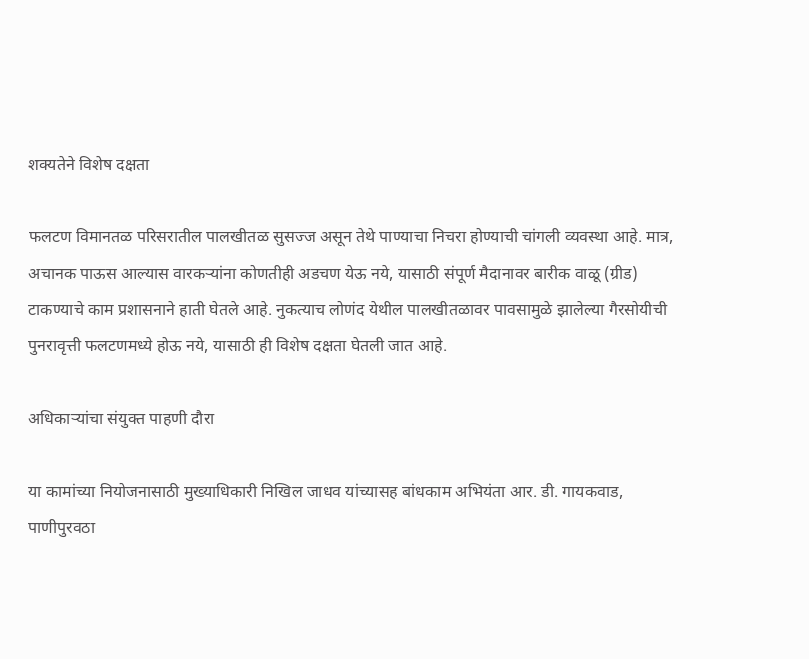शक्यतेने विशेष दक्षता

फलटण विमानतळ परिसरातील पालखीतळ सुसज्ज असून तेथे पाण्याचा निचरा होण्याची चांगली व्यवस्था आहे. मात्र, अचानक पाऊस आल्यास वारकऱ्यांना कोणतीही अडचण येऊ नये, यासाठी संपूर्ण मैदानावर बारीक वाळू (ग्रीड) टाकण्याचे काम प्रशासनाने हाती घेतले आहे. नुकत्याच लोणंद येथील पालखीतळावर पावसामुळे झालेल्या गैरसोयीची पुनरावृत्ती फलटणमध्ये होऊ नये, यासाठी ही विशेष दक्षता घेतली जात आहे.

अधिकाऱ्यांचा संयुक्त पाहणी दौरा

या कामांच्या नियोजनासाठी मुख्याधिकारी निखिल जाधव यांच्यासह बांधकाम अभियंता आर. डी. गायकवाड, पाणीपुरवठा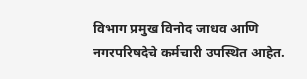विभाग प्रमुख विनोद जाधव आणि नगरपरिषदेचे कर्मचारी उपस्थित आहेत.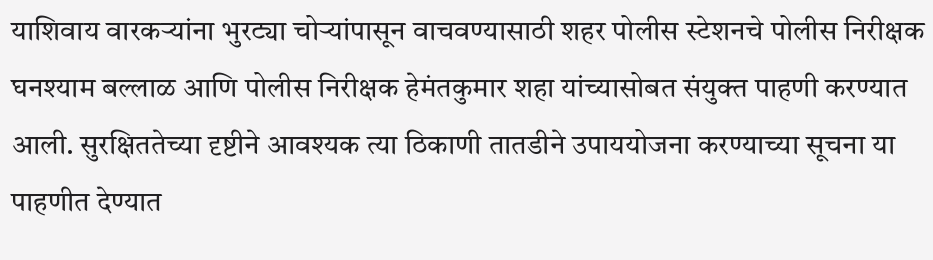याशिवाय वारकऱ्यांना भुरट्या चोऱ्यांपासून वाचवण्यासाठी शहर पोलीस स्टेशनचे पोलीस निरीक्षक घनश्याम बल्लाळ आणि पोलीस निरीक्षक हेमंतकुमार शहा यांच्यासोबत संयुक्त पाहणी करण्यात आली. सुरक्षिततेच्या दृष्टीने आवश्यक त्या ठिकाणी तातडीने उपाययोजना करण्याच्या सूचना या पाहणीत देण्यात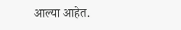आल्या आहेत.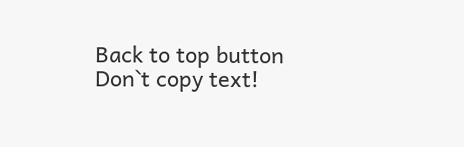Back to top button
Don`t copy text!